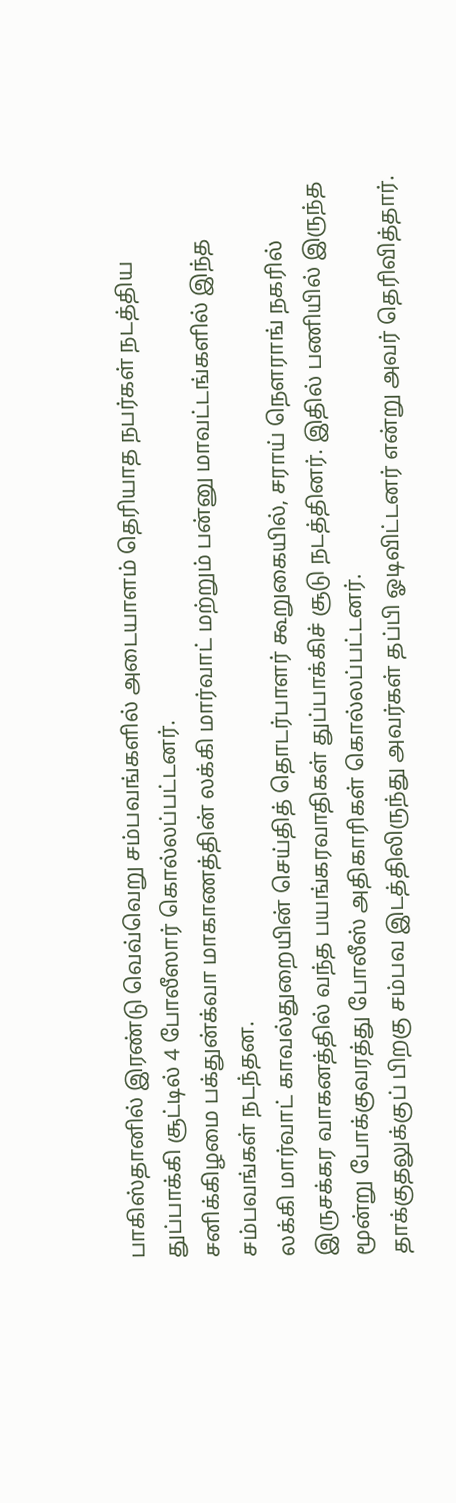பாகிஸ்தானில் இரண்டு வெவ்வெறு சம்பவங்களில் அடையாளம் தெரியாத நபர்கள் நடத்திய துப்பாக்கி சூட்டில் 4 போலீஸார் கொல்லப்பட்டனர்.
சனிக்கிழமை பக்துன்க்வா மாகாணத்தின் லக்கி மார்வாட் மற்றும் பன்னு மாவட்டங்களில் இந்த சம்பவங்கள் நடந்தன.
லக்கி மார்வாட் காவல்துறையின் செய்தித் தொடர்பாளர் கூறுகையில், சராய் நௌராங் நகரில் இருசக்கர வாகனத்தில் வந்த பயங்கரவாதிகள் துப்பாக்கிச் சூடு நடத்தினர். இதில் பணியில் இருந்த மூன்று போக்குவரத்து போலீஸ் அதிகாரிகள் கொல்லப்பட்டனர்.
தாக்குதலுக்குப் பிறகு சம்பவ இடத்திலிருந்து அவர்கள் தப்பி ஓடிவிட்டனர் என்று அவர் தெரிவித்தார்.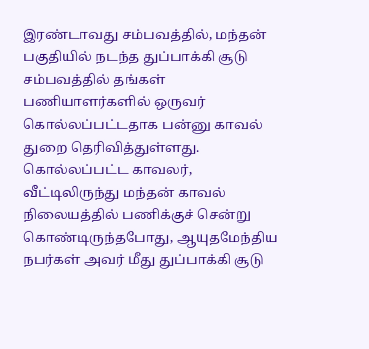இரண்டாவது சம்பவத்தில், மந்தன் பகுதியில் நடந்த துப்பாக்கி சூடு சம்பவத்தில் தங்கள் பணியாளர்களில் ஒருவர் கொல்லப்பட்டதாக பன்னு காவல் துறை தெரிவித்துள்ளது.
கொல்லப்பட்ட காவலர், வீட்டிலிருந்து மந்தன் காவல் நிலையத்தில் பணிக்குச் சென்று கொண்டிருந்தபோது, ஆயுதமேந்திய நபர்கள் அவர் மீது துப்பாக்கி சூடு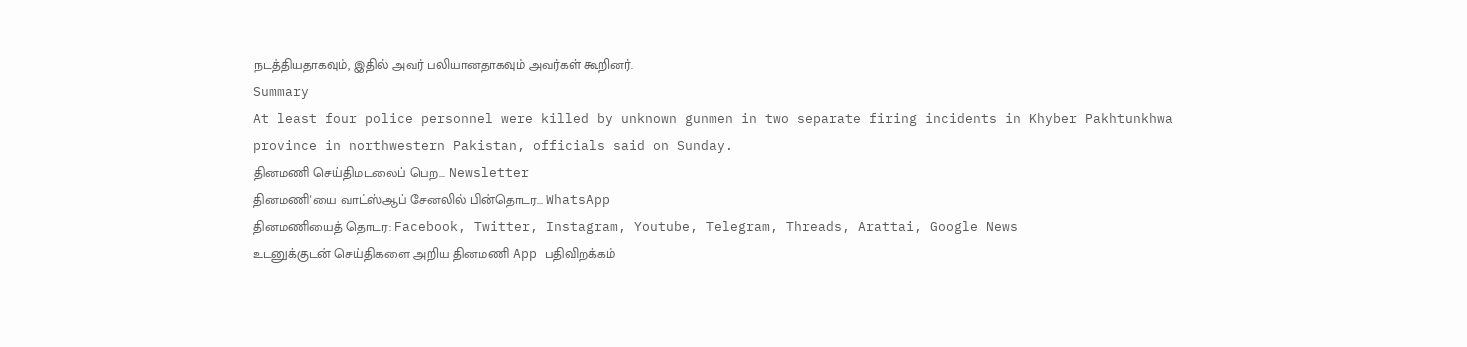நடத்தியதாகவும், இதில் அவர் பலியானதாகவும் அவர்கள் கூறினர்.
Summary
At least four police personnel were killed by unknown gunmen in two separate firing incidents in Khyber Pakhtunkhwa province in northwestern Pakistan, officials said on Sunday.
தினமணி செய்திமடலைப் பெற... Newsletter
தினமணி'யை வாட்ஸ்ஆப் சேனலில் பின்தொடர... WhatsApp
தினமணியைத் தொடர: Facebook, Twitter, Instagram, Youtube, Telegram, Threads, Arattai, Google News
உடனுக்குடன் செய்திகளை அறிய தினமணி App பதிவிறக்கம்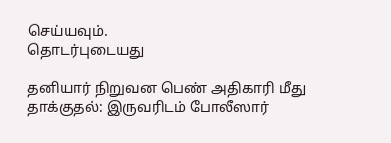செய்யவும்.
தொடர்புடையது

தனியார் நிறுவன பெண் அதிகாரி மீது தாக்குதல்: இருவரிடம் போலீஸார்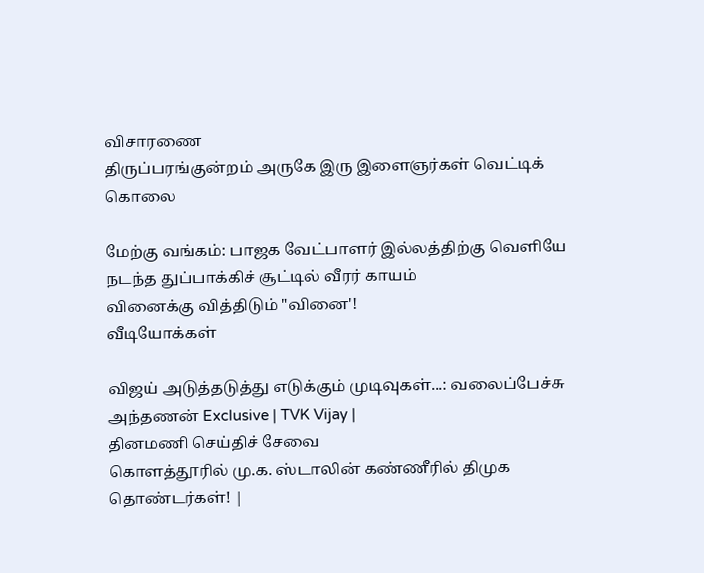விசாரணை
திருப்பரங்குன்றம் அருகே இரு இளைஞர்கள் வெட்டிக் கொலை

மேற்கு வங்கம்: பாஜக வேட்பாளர் இல்லத்திற்கு வெளியே நடந்த துப்பாக்கிச் சூட்டில் வீரர் காயம்
வினைக்கு வித்திடும் "வினை'!
வீடியோக்கள்

விஜய் அடுத்தடுத்து எடுக்கும் முடிவுகள்...: வலைப்பேச்சு அந்தணன் Exclusive | TVK Vijay |
தினமணி செய்திச் சேவை
கொளத்தூரில் மு.க. ஸ்டாலின் கண்ணீரில் திமுக தொண்டர்கள்! |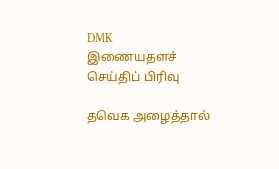DMK
இணையதளச் செய்திப் பிரிவு

தவெக அழைத்தால்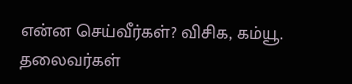என்ன செய்வீர்கள்? விசிக, கம்யூ. தலைவர்கள்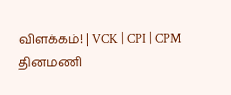விளக்கம்! | VCK | CPI | CPM
தினமணி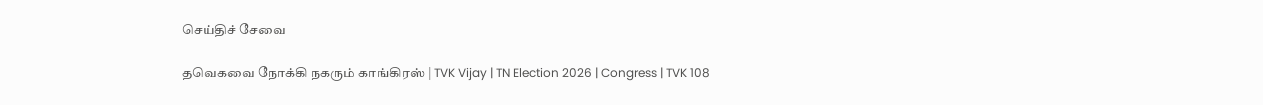செய்திச் சேவை

தவெகவை நோக்கி நகரும் காங்கிரஸ் | TVK Vijay | TN Election 2026 | Congress | TVK 108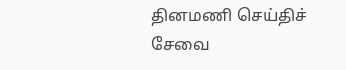தினமணி செய்திச் சேவை